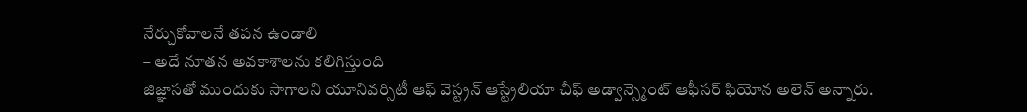నేర్చుకోవాలనే తపన ఉండాలి
– అదే నూతన అవకాశాలను కలిగిస్తుంది
జిజ్ఞాసతో ముందుకు సాగాలని యూనివర్సిటీ ఆఫ్ వెస్ట్రన్ ఆస్ట్రేలియా చీఫ్ అడ్వాన్స్మెంట్ ఆఫీసర్ ఫియోన అలెన్ అన్నారు.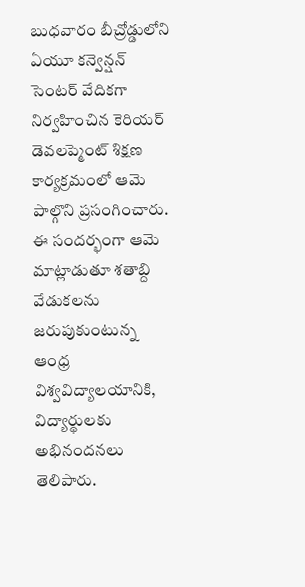బుధవారం బీచ్రోడ్డులోని ఏయూ కన్వెన్షన్ సెంటర్ వేదికగా నిర్వహించిన కెరియర్ డెవలప్మెంట్ శిక్షణ కార్యక్రమంలో ఆమె పాల్గొని ప్రసంగించారు. ఈ సందర్భంగా ఆమె మాట్లాడుతూ శతాబ్ది వేడుకలను జరుపుకుంటున్న ఆంధ్ర విశ్వవిద్యాలయానికి, విద్యార్థులకు అభినందనలు తెలిపారు.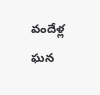వందేళ్ల ఘన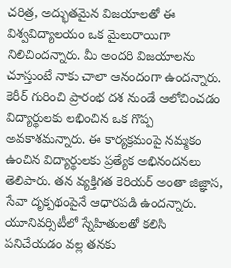చరిత్ర, అద్భుతమైన విజయాలతో ఈ విశ్వవిద్యాలయం ఒక మైలురాయిగా నిలిచిందన్నారు. మీ అందరి విజయాలను చూస్తుంటే నాకు చాలా ఆనందంగా ఉందన్నారు. కెరీర్ గురించి ప్రారంభ దశ నుండే ఆలోచించడం విద్యార్థులకు లభించిన ఒక గొప్ప అవకాశమన్నారు. ఈ కార్యక్రమంపై నమ్మకం ఉంచిన విద్యార్థులకు ప్రత్యేక అభినందనలు తెలిపారు. తన వ్యక్తిగత కెరియర్ అంతా జిజ్ఞాస, సేవా దృక్పథంపైనే ఆధారపడి ఉందన్నారు. యూనివర్సిటీలో స్నేహితులతో కలిసి పనిచేయడం వల్ల తనకు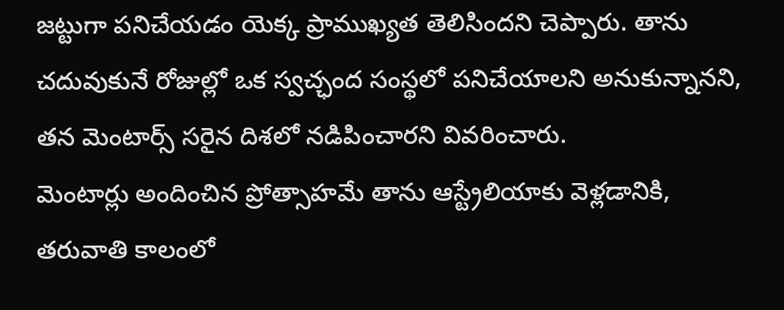జట్టుగా పనిచేయడం యెక్క ప్రాముఖ్యత తెలిసిందని చెప్పారు. తాను చదువుకునే రోజుల్లో ఒక స్వచ్ఛంద సంస్థలో పనిచేయాలని అనుకున్నానని, తన మెంటార్స్ సరైన దిశలో నడిపించారని వివరించారు.
మెంటార్లు అందించిన ప్రోత్సాహమే తాను ఆస్ట్రేలియాకు వెళ్లడానికి, తరువాతి కాలంలో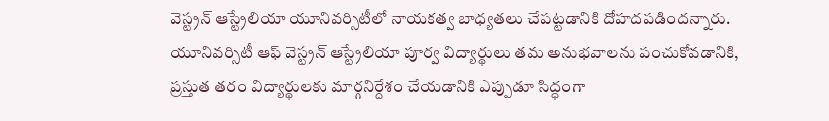వెస్ట్రన్ ఆస్ట్రేలియా యూనివర్సిటీలో నాయకత్వ బాధ్యతలు చేపట్టడానికి దోహదపడిందన్నారు. యూనివర్సిటీ ఆఫ్ వెస్ట్రన్ ఆస్ట్రేలియా పూర్వ విద్యార్థులు తమ అనుభవాలను పంచుకోవడానికి, ప్రస్తుత తరం విద్యార్థులకు మార్గనిర్దేశం చేయడానికి ఎప్పుడూ సిద్ధంగా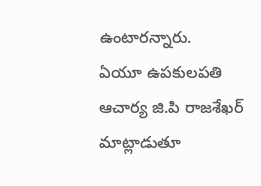ఉంటారన్నారు.
ఏయూ ఉపకులపతి ఆచార్య జి.పి రాజశేఖర్ మాట్లాడుతూ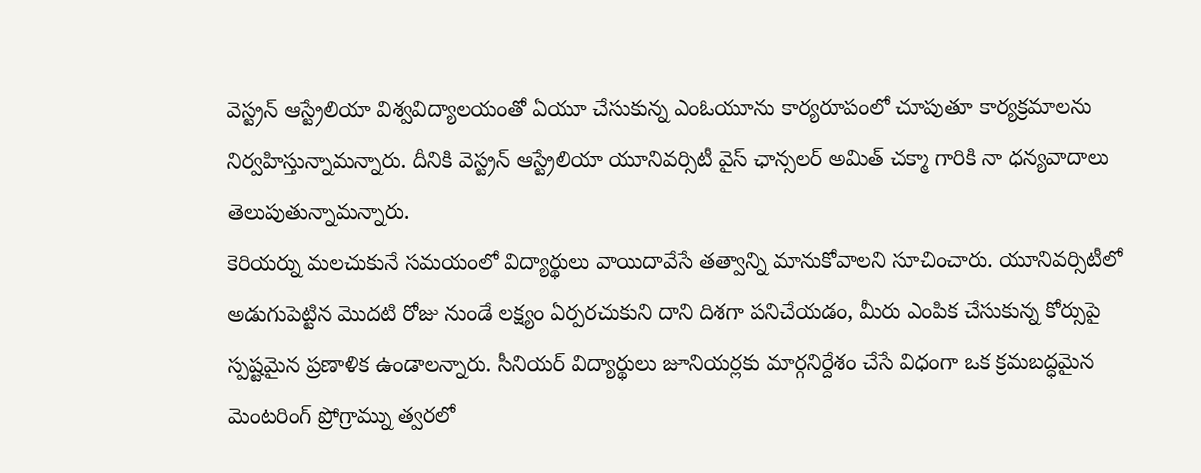వెస్ట్రన్ ఆస్ట్రేలియా విశ్వవిద్యాలయంతో ఏయూ చేసుకున్న ఎంఓయూను కార్యరూపంలో చూపుతూ కార్యక్రమాలను నిర్వహిస్తున్నామన్నారు. దీనికి వెస్ట్రన్ ఆస్ట్రేలియా యూనివర్సిటీ వైస్ ఛాన్సలర్ అమిత్ చక్మా గారికి నా ధన్యవాదాలు తెలుపుతున్నామన్నారు.
కెరియర్ను మలచుకునే సమయంలో విద్యార్థులు వాయిదావేసే తత్వాన్ని మానుకోవాలని సూచించారు. యూనివర్సిటీలో అడుగుపెట్టిన మొదటి రోజు నుండే లక్ష్యం ఏర్పరచుకుని దాని దిశగా పనిచేయడం, మీరు ఎంపిక చేసుకున్న కోర్సుపై స్పష్టమైన ప్రణాళిక ఉండాలన్నారు. సీనియర్ విద్యార్థులు జూనియర్లకు మార్గనిర్దేశం చేసే విధంగా ఒక క్రమబద్ధమైన మెంటరింగ్ ప్రోగ్రామ్ను త్వరలో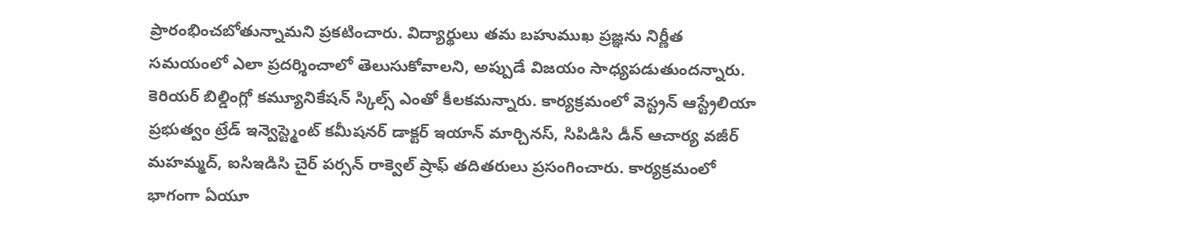ప్రారంభించబోతున్నామని ప్రకటించారు. విద్యార్థులు తమ బహుముఖ ప్రజ్ఞను నిర్ణీత సమయంలో ఎలా ప్రదర్శించాలో తెలుసుకోవాలని, అప్పుడే విజయం సాధ్యపడుతుందన్నారు. కెరియర్ బిల్డింగ్లో కమ్యూనికేషన్ స్కిల్స్ ఎంతో కీలకమన్నారు. కార్యక్రమంలో వెస్ట్రన్ ఆస్ట్రేలియా ప్రభుత్వం ట్రేడ్ ఇన్వెస్ట్మెంట్ కమీషనర్ డాక్టర్ ఇయాన్ మార్చినస్, సిపిడిసి డీన్ ఆచార్య వజీర్ మహమ్మద్, ఐసిఇడిసి చైర్ పర్సన్ రాక్వెల్ ష్రాఫ్ తదితరులు ప్రసంగించారు. కార్యక్రమంలో భాగంగా ఏయూ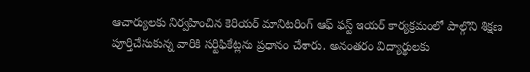ఆచార్యులకు నిర్వహించిన కెరియర్ మానిటరింగ్ ఆఫ్ ఫస్ట్ ఇయర్ కార్యక్రమంలో పాల్గొని శిక్షణ పూర్తిచేసుకున్న వారికి సర్టిఫికేట్లను ప్రధానం చేశారు. అనంతరం విద్యార్థులకు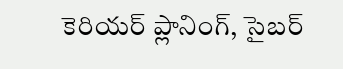కెరియర్ ప్లానింగ్, సైబర్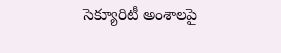సెక్యూరిటీ అంశాలపై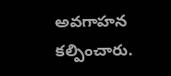అవగాహన కల్పించారు.